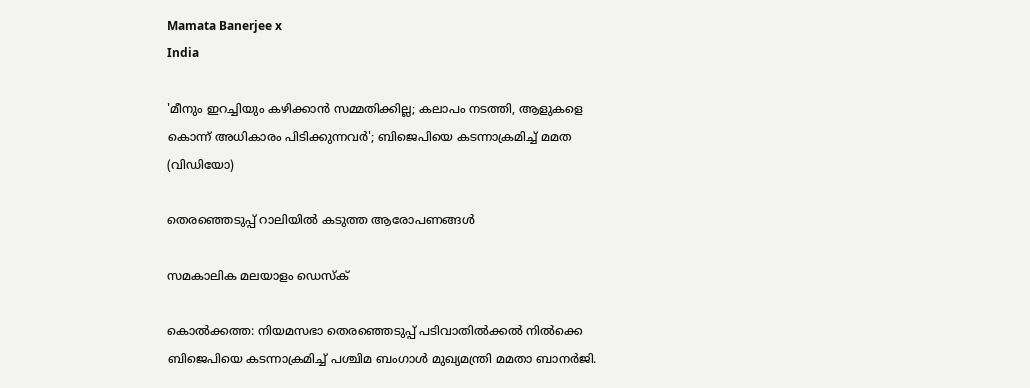Mamata Banerjee x
India

'മീനും ഇറച്ചിയും കഴിക്കാൻ സമ്മതിക്കില്ല; കലാപം നടത്തി, ആളുകളെ കൊന്ന് അധികാരം പിടിക്കുന്നവർ'; ബിജെപിയെ കടന്നാക്രമിച്ച് മമത (വി‍ഡിയോ)

തെരഞ്ഞെടുപ്പ് റാലിയിൽ കടുത്ത ആരോപണങ്ങൾ

സമകാലിക മലയാളം ഡെസ്ക്

കൊൽക്കത്ത: നിയമസഭാ തെരഞ്ഞെടുപ്പ് പടിവാതിൽക്കൽ നിൽക്കെ ബിജെപിയെ കടന്നാക്രമിച്ച് പശ്ചിമ ബംഗാൾ മുഖ്യമന്ത്രി മമതാ ബാനർജി.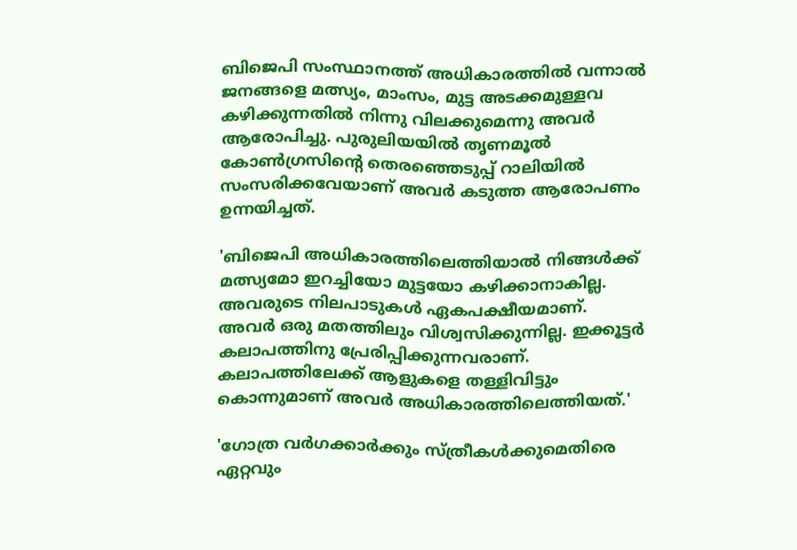ബിജെപി സംസ്ഥാനത്ത് അധികാരത്തിൽ വന്നാൽ ജനങ്ങളെ മത്സ്യം, മാംസം, മുട്ട അടക്കമുള്ളവ കഴിക്കുന്നതിൽ നിന്നു വിലക്കുമെന്നു അവർ ആരോപിച്ചു. പുരുലിയയിൽ തൃണമൂൽ കോൺഗ്രസിന്റെ തെരഞ്ഞെടുപ്പ് റാലിയിൽ സംസരിക്കവേയാണ് അവർ കടുത്ത ആരോപണം ഉന്നയിച്ചത്.

'ബിജെപി അധികാരത്തിലെത്തിയാൽ നിങ്ങൾക്ക് മത്സ്യമോ ഇറച്ചിയോ മുട്ടയോ കഴിക്കാനാകില്ല. അവരുടെ നിലപാടുകൾ ഏകപക്ഷീയമാണ്. അവർ ഒരു മതത്തിലും വിശ്വസിക്കുന്നില്ല. ഇക്കൂട്ടർ കലാപത്തിനു പ്രേരിപ്പിക്കുന്നവരാണ്. കലാപത്തിലേക്ക് ആളുകളെ തള്ളിവിട്ടും കൊന്നുമാണ് അവർ അധികാരത്തിലെത്തിയത്.'

'ഗോത്ര വർഗക്കാർക്കും സ്ത്രീകൾക്കുമെതിരെ ഏറ്റവും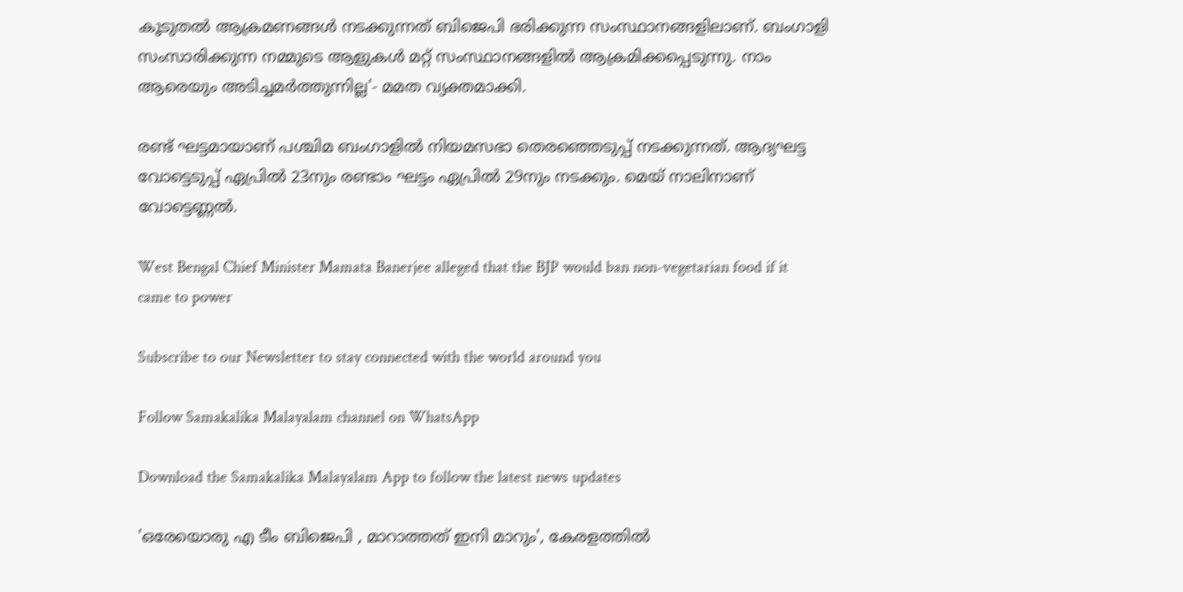കൂടുതൽ ആക്രമണങ്ങൾ നടക്കുന്നത് ബിജെപി ഭരിക്കുന്ന സംസ്ഥാനങ്ങളിലാണ്. ബംഗാളി സംസാരിക്കുന്ന നമ്മുടെ ആളുകൾ മറ്റ് സംസ്ഥാനങ്ങളിൽ ആക്രമിക്കപ്പെടുന്നു. നാം ആരെയും അടിച്ചമർത്തുന്നില്ല'- മമത വ്യക്തമാക്കി.

രണ്ട് ഘട്ടമായാണ് പശ്ചിമ ബംഗാളിൽ നിയമസഭാ തെരഞ്ഞെടുപ്പ് നടക്കുന്നത്. ആദ്യഘട്ട വോട്ടെടുപ്പ് ഏപ്രിൽ 23നും രണ്ടാം ഘട്ടം ഏപ്രിൽ 29നും നടക്കും. മെയ് നാലിനാണ് വോട്ടെണ്ണൽ.

West Bengal Chief Minister Mamata Banerjee alleged that the BJP would ban non-vegetarian food if it came to power

Subscribe to our Newsletter to stay connected with the world around you

Follow Samakalika Malayalam channel on WhatsApp

Download the Samakalika Malayalam App to follow the latest news updates

'ഒരേയൊരു എ ടീം ബിജെപി , മാറാത്തത് ഇനി മാറും', കേരളത്തിൽ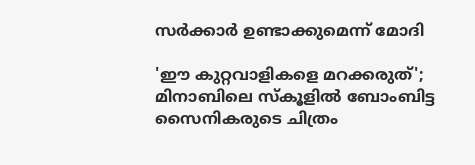സർക്കാർ ഉണ്ടാക്കുമെന്ന് മോദി

'ഈ കുറ്റവാളികളെ മറക്കരുത്'; മിനാബിലെ സ്‌കൂളില്‍ ബോംബിട്ട സൈനികരുടെ ചിത്രം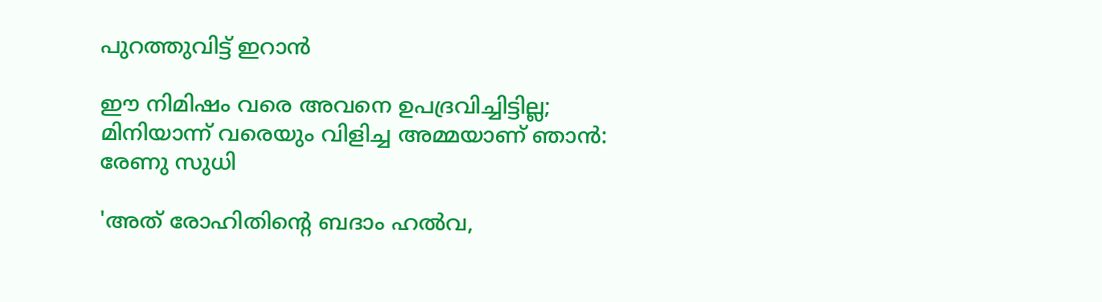പുറത്തുവിട്ട് ഇറാന്‍

ഈ നിമിഷം വരെ അവനെ ഉപദ്രവിച്ചിട്ടില്ല; മിനിയാന്ന് വരെയും വിളിച്ച അമ്മയാണ് ഞാന്‍: രേണു സുധി

'അത് രോഹിതിന്റെ ബദാം ഹല്‍വ,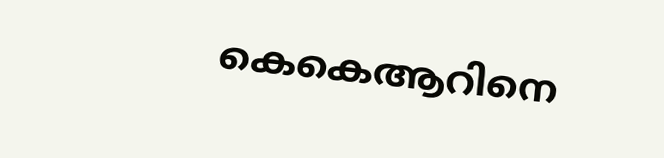കെകെആറിനെ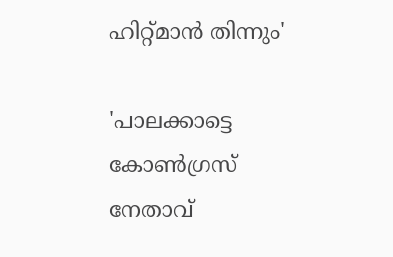ഹിറ്റ്മാന്‍ തിന്നും'

'പാലക്കാട്ടെ കോണ്‍ഗ്രസ് നേതാവ്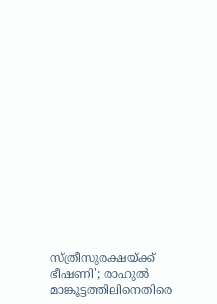സ്ത്രീസുരക്ഷയ്ക്ക് ഭീഷണി'; രാഹുല്‍ മാങ്കൂട്ടത്തിലിനെതിരെ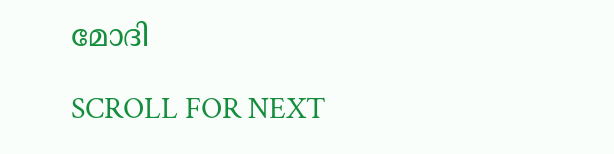മോദി

SCROLL FOR NEXT